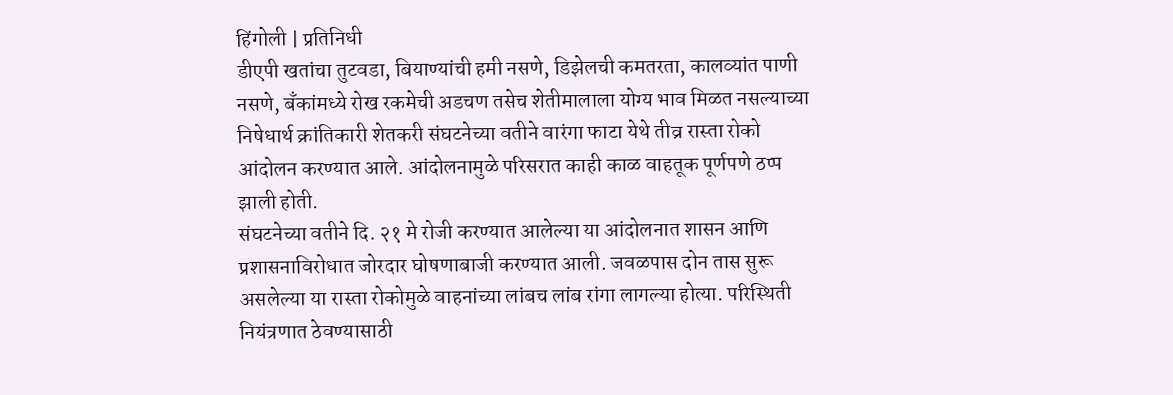हिंगोली | प्रतिनिधी
डीएपी खतांचा तुटवडा, बियाण्यांची हमी नसणे, डिझेलची कमतरता, कालव्यांत पाणी नसणे, बँकांमध्ये रोख रकमेची अडचण तसेच शेतीमालाला योग्य भाव मिळत नसल्याच्या निषेधार्थ क्रांतिकारी शेतकरी संघटनेच्या वतीने वारंगा फाटा येथे तीव्र रास्ता रोको आंदोलन करण्यात आले. आंदोलनामुळे परिसरात काही काळ वाहतूक पूर्णपणे ठप्प झाली होती.
संघटनेच्या वतीने दि. २१ मे रोजी करण्यात आलेल्या या आंदोलनात शासन आणि प्रशासनाविरोधात जोरदार घोषणाबाजी करण्यात आली. जवळपास दोन तास सुरू असलेल्या या रास्ता रोकोमुळे वाहनांच्या लांबच लांब रांगा लागल्या होत्या. परिस्थिती नियंत्रणात ठेवण्यासाठी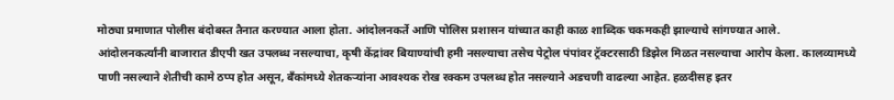मोठ्या प्रमाणात पोलीस बंदोबस्त तैनात करण्यात आला होता. आंदोलनकर्ते आणि पोलिस प्रशासन यांच्यात काही काळ शाब्दिक चकमकही झाल्याचे सांगण्यात आले.
आंदोलनकर्त्यांनी बाजारात डीएपी खत उपलब्ध नसल्याचा, कृषी केंद्रांवर बियाण्यांची हमी नसल्याचा तसेच पेट्रोल पंपांवर ट्रॅक्टरसाठी डिझेल मिळत नसल्याचा आरोप केला. कालव्यामध्ये पाणी नसल्याने शेतीची कामे ठप्प होत असून, बँकांमध्ये शेतकऱ्यांना आवश्यक रोख रक्कम उपलब्ध होत नसल्याने अडचणी वाढल्या आहेत. हळदीसह इतर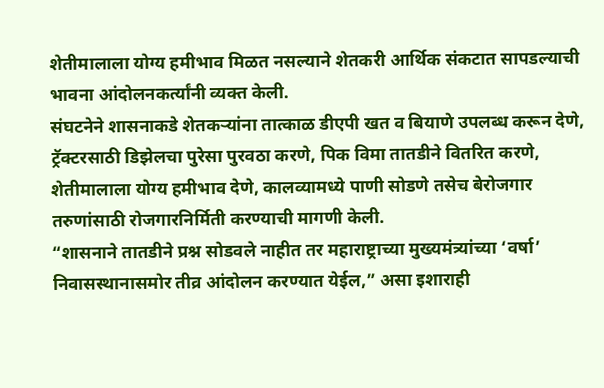शेतीमालाला योग्य हमीभाव मिळत नसल्याने शेतकरी आर्थिक संकटात सापडल्याची भावना आंदोलनकर्त्यांनी व्यक्त केली.
संघटनेने शासनाकडे शेतकऱ्यांना तात्काळ डीएपी खत व बियाणे उपलब्ध करून देणे, ट्रॅक्टरसाठी डिझेलचा पुरेसा पुरवठा करणे, पिक विमा तातडीने वितरित करणे, शेतीमालाला योग्य हमीभाव देणे, कालव्यामध्ये पाणी सोडणे तसेच बेरोजगार तरुणांसाठी रोजगारनिर्मिती करण्याची मागणी केली.
“शासनाने तातडीने प्रश्न सोडवले नाहीत तर महाराष्ट्राच्या मुख्यमंत्र्यांच्या ‘वर्षा’ निवासस्थानासमोर तीव्र आंदोलन करण्यात येईल,” असा इशाराही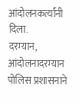आंदोलनकर्त्यांनी दिला.
दरम्यान, आंदोलनादरम्यान पोलिस प्रशासनाने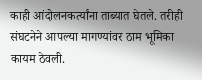काही आंदोलनकर्त्यांना ताब्यात घेतले. तरीही संघटनेने आपल्या मागण्यांवर ठाम भूमिका कायम ठेवली.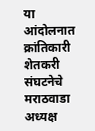या आंदोलनात क्रांतिकारी शेतकरी संघटनेचे मराठवाडा अध्यक्ष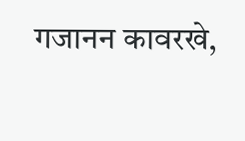गजानन कावरखे,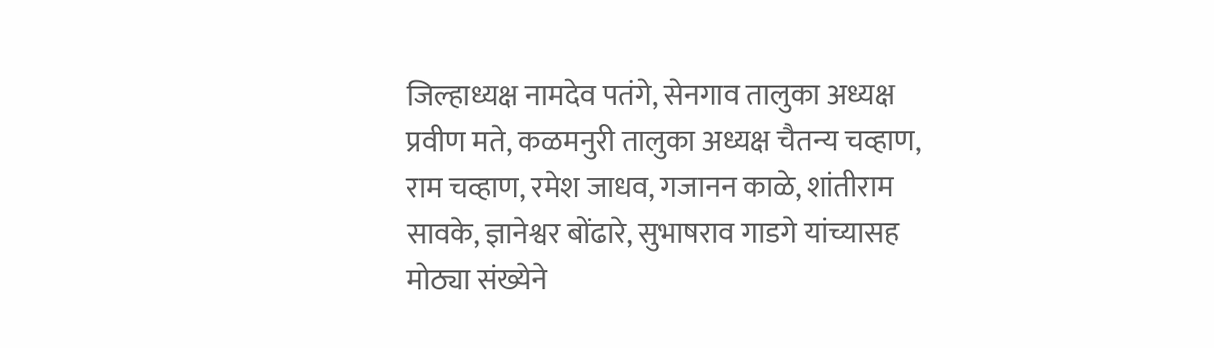जिल्हाध्यक्ष नामदेव पतंगे, सेनगाव तालुका अध्यक्ष प्रवीण मते, कळमनुरी तालुका अध्यक्ष चैतन्य चव्हाण, राम चव्हाण, रमेश जाधव, गजानन काळे, शांतीराम सावके, ज्ञानेश्वर बोंढारे, सुभाषराव गाडगे यांच्यासह मोठ्या संख्येने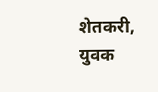शेतकरी, युवक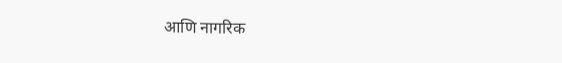आणि नागरिक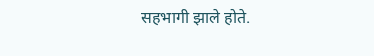सहभागी झाले होते.